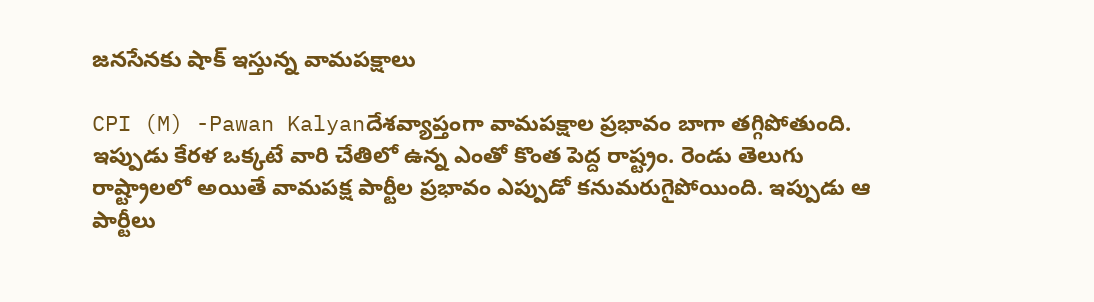జనసేనకు షాక్ ఇస్తున్న వామపక్షాలు

CPI (M) -Pawan Kalyanదేశవ్యాప్తంగా వామపక్షాల ప్రభావం బాగా తగ్గిపోతుంది. ఇప్పుడు కేరళ ఒక్కటే వారి చేతిలో ఉన్న ఎంతో కొంత పెద్ద రాష్ట్రం. రెండు తెలుగు రాష్ట్రాలలో అయితే వామపక్ష పార్టీల ప్రభావం ఎప్పుడో కనుమరుగైపోయింది. ఇప్పుడు ఆ పార్టీలు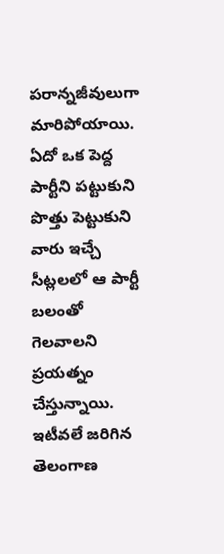పరాన్నజీవులుగా మారిపోయాయి. ఏదో ఒక పెద్ద పార్టీని పట్టుకుని పొత్తు పెట్టుకుని వారు ఇచ్చే సీట్లలలో ఆ పార్టీ బలంతో గెలవాలని ప్రయత్నం చేస్తున్నాయి. ఇటీవలే జరిగిన తెలంగాణ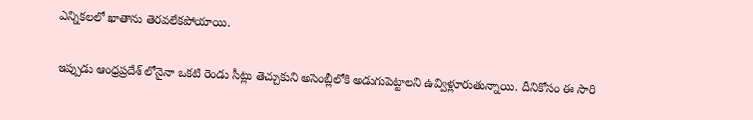ఎన్నికలలో ఖాతాను తెరవలేకపోయాయి.

ఇప్పుడు ఆంధ్రప్రదేశ్ లోనైనా ఒకటి రెండు సీట్లు తెచ్చుకుని అసెంబ్లీలోకి అడుగుపెట్టాలని ఉవ్విళ్లూరుతున్నాయి. దీనికోసం ఈ సారి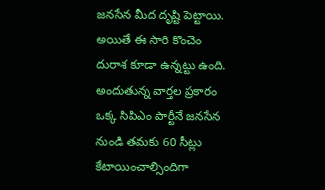జనసేన మీద దృష్టి పెట్టాయి. అయితే ఈ సారి కొంచెం దురాశ కూడా ఉన్నట్టు ఉంది. అందుతున్న వార్తల ప్రకారం ఒక్క సిపిఎం పార్టీనే జనసేన నుండి తమకు 60 సీట్లు కేటాయించాల్సిందిగా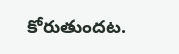కోరుతుందట.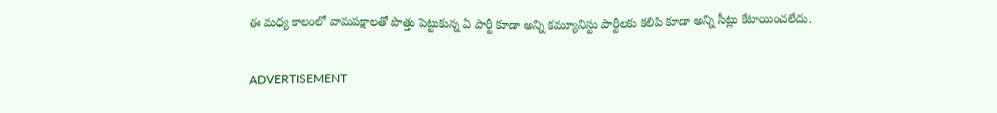ఈ మధ్య కాలంలో వామపక్షాలతో పొత్తు పెట్టుకున్న ఏ పార్టీ కూడా అన్ని కమ్యూనిస్టు పార్టీలకు కలిపి కూడా అన్ని సీట్లు కేటాయించలేదు.

ADVERTISEMENT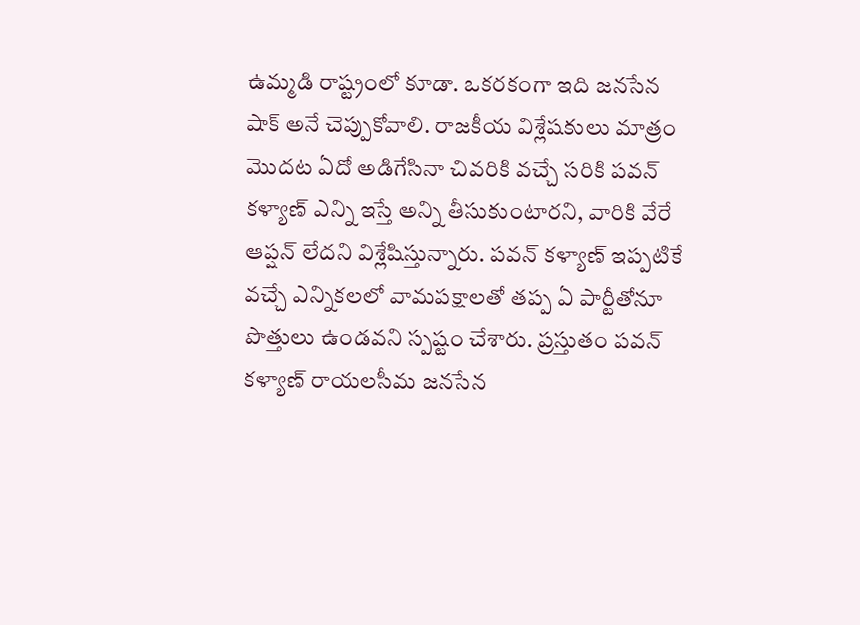ఉమ్మడి రాష్ట్రంలో కూడా. ఒకరకంగా ఇది జనసేన షాక్ అనే చెప్పుకోవాలి. రాజకీయ విశ్లేషకులు మాత్రం మొదట ఏదో అడిగేసినా చివరికి వచ్చే సరికి పవన్ కళ్యాణ్ ఎన్ని ఇస్తే అన్ని తీసుకుంటారని, వారికి వేరే ఆప్షన్ లేదని విశ్లేషిస్తున్నారు. పవన్ కళ్యాణ్ ఇప్పటికే వచ్చే ఎన్నికలలో వామపక్షాలతో తప్ప ఏ పార్టీతోనూ పొత్తులు ఉండవని స్పష్టం చేశారు. ప్రస్తుతం పవన్ కళ్యాణ్ రాయలసీమ జనసేన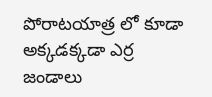పోరాటయాత్ర లో కూడా అక్కడక్కడా ఎర్ర జండాలు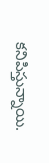కనిపిస్తున్నాయి.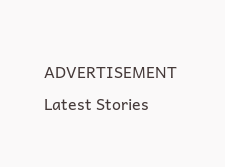ADVERTISEMENT
Latest Stories